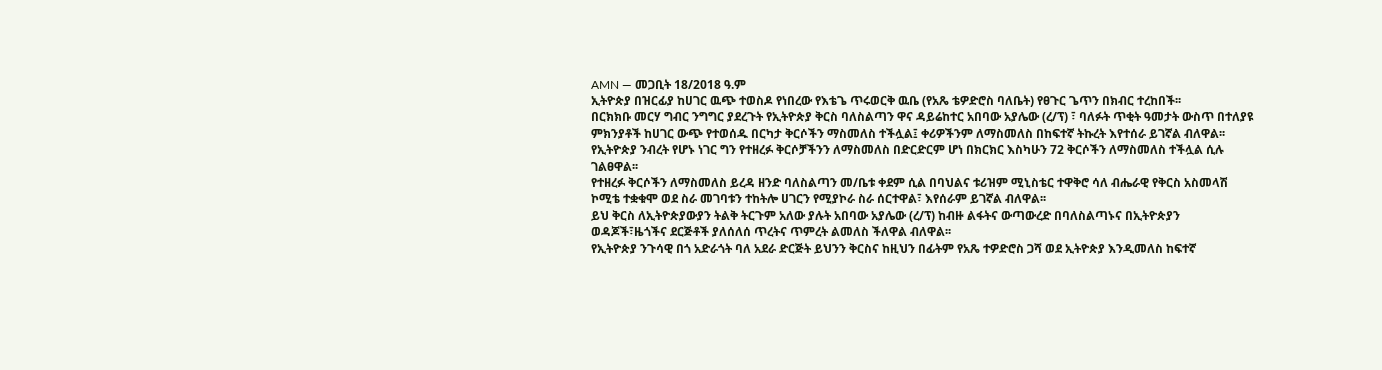AMN — መጋቢት 18/2018 ዓ.ም
ኢትዮጵያ በዝርፊያ ከሀገር ዉጭ ተወስዶ የነበረው የእቴጌ ጥሩወርቅ ዉቤ (የአጼ ቴዎድሮስ ባለቤት) የፀጉር ጌጥን በክብር ተረከበች፡፡
በርክክቡ መርሃ ግብር ንግግር ያደረጉት የኢትዮጵያ ቅርስ ባለስልጣን ዋና ዳይሬከተር አበባው አያሌው (ረ/ፕ) ፣ ባለፉት ጥቂት ዓመታት ውስጥ በተለያዩ ምክንያቶች ከሀገር ውጭ የተወሰዱ በርካታ ቅርሶችን ማስመለስ ተችሏል፤ ቀሪዎችንም ለማስመለስ በከፍተኛ ትኩረት እየተሰራ ይገኛል ብለዋል፡፡
የኢትዮጵያ ንብረት የሆኑ ነገር ግን የተዘረፉ ቅርሶቻችንን ለማስመለስ በድርድርም ሆነ በክርክር እስካሁን 72 ቅርሶችን ለማስመለስ ተችሏል ሲሉ ገልፀዋል፡፡
የተዘረፉ ቅርሶችን ለማስመለስ ይረዳ ዘንድ ባለስልጣን መ/ቤቱ ቀደም ሲል በባህልና ቱሪዝም ሚኒስቴር ተዋቅሮ ሳለ ብሔራዊ የቅርስ አስመላሽ ኮሚቴ ተቋቁሞ ወደ ስራ መገባቱን ተከትሎ ሀገርን የሚያኮራ ስራ ሰርተዋል፣ እየሰራም ይገኛል ብለዋል፡፡
ይህ ቅርስ ለኢትዮጵያውያን ትልቅ ትርጉም አለው ያሉት አበባው አያሌው (ረ/ፕ) ከብዙ ልፋትና ውጣውረድ በባለስልጣኑና በኢትዮጵያን ወዳጆች፣ዜጎችና ደርጅቶች ያለሰለሰ ጥረትና ጥምረት ልመለስ ችለዋል ብለዋል፡፡
የኢትዮጵያ ንጉሳዊ በጎ አድራጎት ባለ አደራ ድርጅት ይህንን ቅርስና ከዚህን በፊትም የአጼ ተዎድሮስ ጋሻ ወደ ኢትዮጵያ እንዲመለስ ከፍተኛ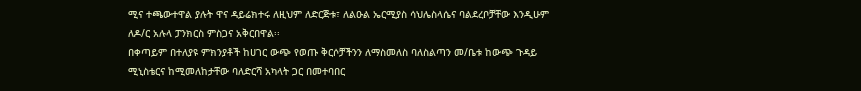ሚና ተጫውተዋል ያሉት ዋና ዳይሬክተሩ ለዚህም ለድርጅቱ፣ ለልዑል ኤርሚያስ ሳህሌስላሴና ባልደረቦቻቸው እንዲሁም ለዶ/ር አሉላ ፓንክርስ ምስጋና አቅርበዋል፡፡
በቀጣይም በተለያዩ ምክንያቶች ከሀገር ውጭ የወጡ ቅርሶቻችንን ለማስመለስ ባለስልጣን መ/ቤቱ ከውጭ ጉዳይ ሚኒስቴርና ከሚመለከታቸው ባለድርሻ አካላት ጋር በመተባበር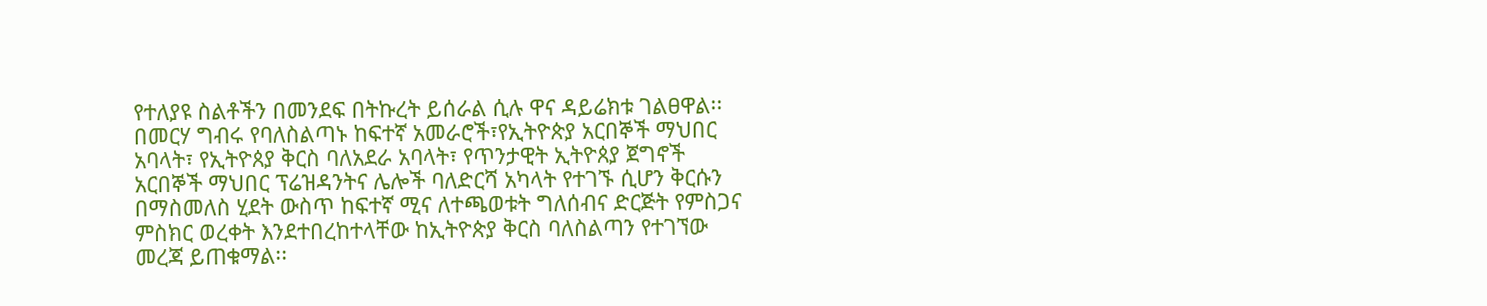የተለያዩ ስልቶችን በመንደፍ በትኩረት ይሰራል ሲሉ ዋና ዳይሬክቱ ገልፀዋል፡፡
በመርሃ ግብሩ የባለስልጣኑ ከፍተኛ አመራሮች፣የኢትዮጵያ አርበኞች ማህበር አባላት፣ የኢትዮጰያ ቅርስ ባለአደራ አባላት፣ የጥንታዊት ኢትዮጰያ ጀግኖች አርበኞች ማህበር ፕሬዝዳንትና ሌሎች ባለድርሻ አካላት የተገኙ ሲሆን ቅርሱን በማስመለስ ሂደት ውስጥ ከፍተኛ ሚና ለተጫወቱት ግለሰብና ድርጅት የምስጋና ምስክር ወረቀት እንደተበረከተላቸው ከኢትዮጵያ ቅርስ ባለስልጣን የተገኘው መረጃ ይጠቁማል፡፡